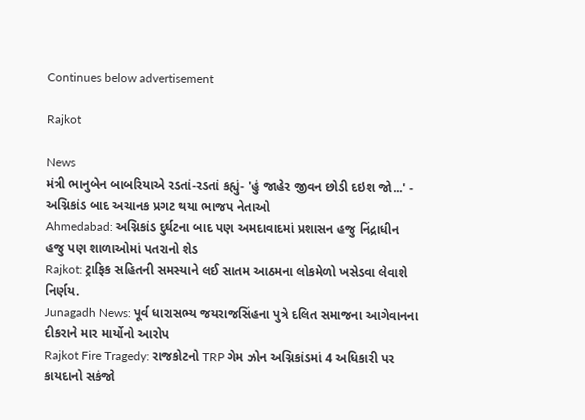Continues below advertisement

Rajkot

News
મંત્રી ભાનુબેન બાબરિયાએ રડતાં-રડતાં કહ્યું- 'હું જાહેર જીવન છોડી દઇશ જો...' - અગ્નિકાંડ બાદ અચાનક પ્રગટ થયા ભાજપ નેતાઓ
Ahmedabad: અગ્નિકાંડ દુર્ઘટના બાદ પણ અમદાવાદમાં પ્રશાસન હજુ નિંદ્રાધીન હજુ પણ શાળાઓમાં પતરાનો શેડ
Rajkot: ટ્રાફિક સહિતની સમસ્યાને લઈ સાતમ આઠમના લોકમેળો ખસેડવા લેવાશે નિર્ણય.
Junagadh News: પૂર્વ ધારાસભ્ય જયરાજસિંહના પુત્રે દલિત સમાજના આગેવાનના દીકરાને માર માર્યોનો આરોપ
Rajkot Fire Tragedy: રાજકોટનો TRP ગેમ ઝોન અગ્નિકાંડમાં 4 અધિકારી પર કાયદાનો સકંજો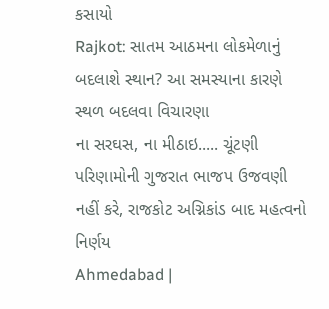કસાયો
Rajkot: સાતમ આઠમના લોકમેળાનું બદલાશે સ્થાન? આ સમસ્યાના કારણે સ્થળ બદલવા વિચારણા
ના સરઘસ, ના મીઠાઇ..... ચૂંટણી પરિણામોની ગુજરાત ભાજપ ઉજવણી નહીં કરે, રાજકોટ અગ્નિકાંડ બાદ મહત્વનો નિર્ણય
Ahmedabad |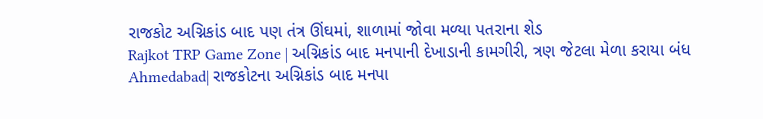રાજકોટ અગ્નિકાંડ બાદ પણ તંત્ર ઊંઘમાં, શાળામાં જોવા મળ્યા પતરાના શેડ
Rajkot TRP Game Zone | અગ્નિકાંડ બાદ મનપાની દેખાડાની કામગીરી, ત્રણ જેટલા મેળા કરાયા બંધ
Ahmedabad| રાજકોટના અગ્નિકાંડ બાદ મનપા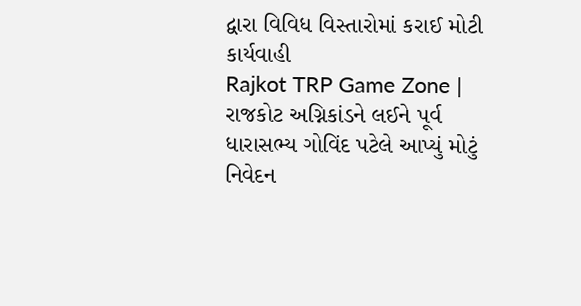દ્વારા વિવિધ વિસ્તારોમાં કરાઈ મોટી કાર્યવાહી
Rajkot TRP Game Zone | રાજકોટ અગ્નિકાંડને લઈને પૂર્વ ધારાસભ્ય ગોવિંદ પટેલે આપ્યું મોટું નિવેદન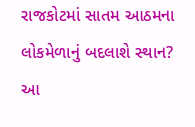રાજકોટમાં સાતમ આઠમના લોકમેળાનું બદલાશે સ્થાન? આ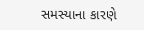સમસ્યાના કારણે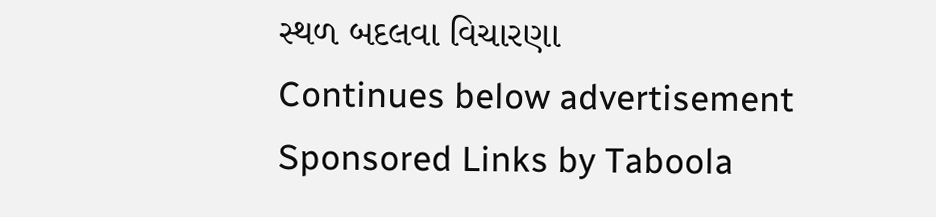સ્થળ બદલવા વિચારણા
Continues below advertisement
Sponsored Links by Taboola